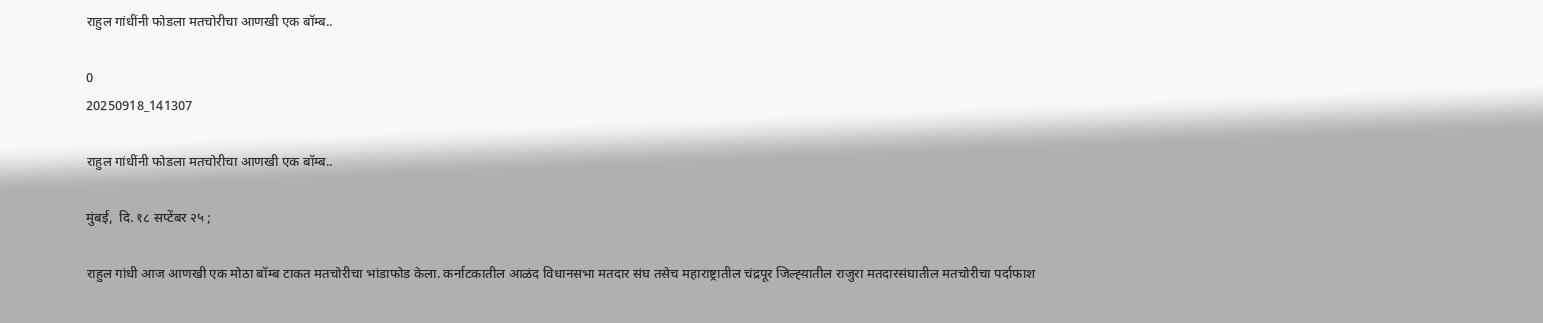राहुल गांधींनी फोडला मतचोरीचा आणखी एक बॉम्ब..

0
20250918_141307

राहुल गांधींनी फोडला मतचोरीचा आणखी एक बॉम्ब..

मुंबई,  दि. १८ सप्टेंबर २५ ;

राहुल गांधी आज आणखी एक मोठा बॉम्ब टाकत मतचोरीचा भांडाफोड केला. कर्नाटकातील आळंद विधानसभा मतदार संघ तसेच महाराष्ट्रातील चंद्रपूर जिल्ह्य़ातील राजुरा मतदारसंघातील मतचोरीचा पर्दाफाश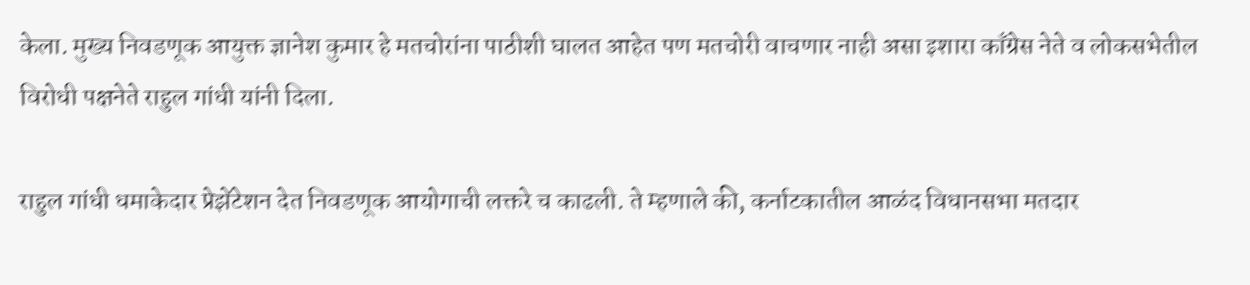केला. मुख्य निवडणूक आयुक्त ज्ञानेश कुमार हे मतचोरांना पाठीशी घालत आहेत पण मतचोरी वाचणार नाही असा इशारा काँग्रेस नेते व लोकसभेतील विरोधी पक्षनेते राहुल गांधी यांनी दिला.

राहुल गांधी धमाकेदार प्रेझेंटेशन देत निवडणूक आयोगाची लक्तरे च काढली. ते म्हणाले की, कर्नाटकातील आळंद विधानसभा मतदार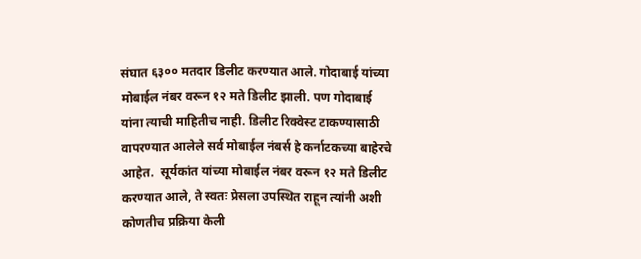संघात ६३०० मतदार डिलीट करण्यात आले. गोदाबाई यांच्या मोबाईल नंबर वरून १२ मते डिलीट झाली. पण गोदाबाई यांना त्याची माहितीच नाही. डिलीट रिक्वेस्ट टाकण्यासाठी वापरण्यात आलेले सर्व मोबाईल नंबर्स हे कर्नाटकच्या बाहेरचे आहेत.  सूर्यकांत यांच्या मोबाईल नंबर वरून १२ मते डिलीट करण्यात आले, ते स्वतः प्रेसला उपस्थित राहून त्यांनी अशी कोणतीच प्रक्रिया केली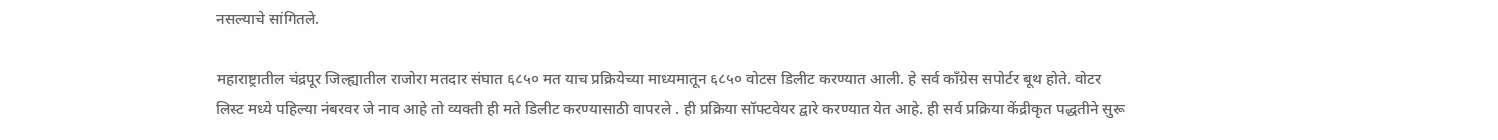नसल्याचे सांगितले.

महाराष्ट्रातील चंद्रपूर जिल्ह्यातील राजोरा मतदार संघात ६८५० मत याच प्रक्रियेच्या माध्यमातून ६८५० वोटस डिलीट करण्यात आली. हे सर्व काँग्रेस सपोर्टर बूथ होते. वोटर लिस्ट मध्ये पहिल्या नंबरवर जे नाव आहे तो व्यक्ती ही मते डिलीट करण्यासाठी वापरले . ही प्रक्रिया सॉफ्टवेयर द्वारे करण्यात येत आहे. ही सर्व प्रक्रिया केंद्रीकृत पद्धतीने सुरू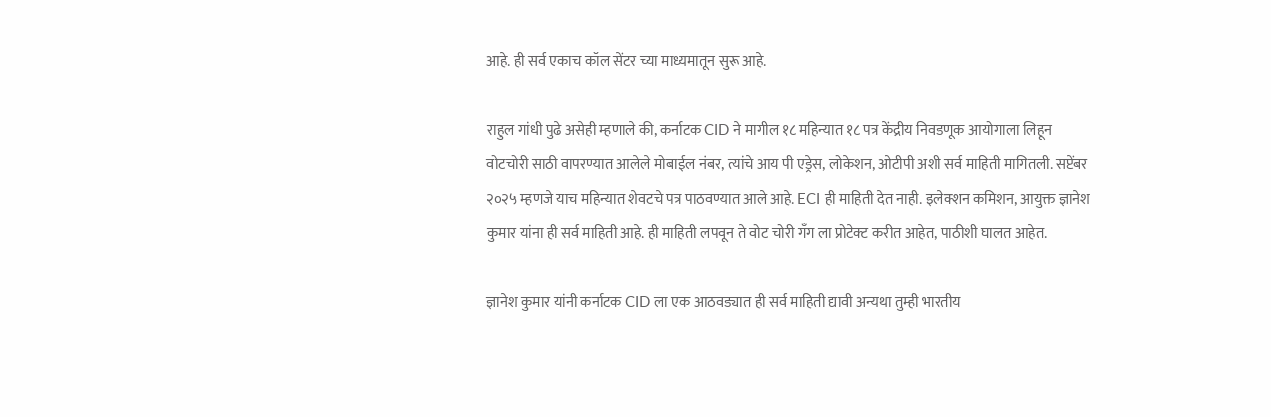आहे. ही सर्व एकाच कॉल सेंटर च्या माध्यमातून सुरू आहे.

राहुल गांधी पुढे असेही म्हणाले की, कर्नाटक CID ने मागील १८ महिन्यात १८ पत्र केंद्रीय निवडणूक आयोगाला लिहून वोटचोरी साठी वापरण्यात आलेले मोबाईल नंबर, त्यांचे आय पी एड्रेस, लोकेशन, ओटीपी अशी सर्व माहिती मागितली. सप्टेंबर २०२५ म्हणजे याच महिन्यात शेवटचे पत्र पाठवण्यात आले आहे. ECI ही माहिती देत नाही. इलेक्शन कमिशन, आयुक्त ज्ञानेश कुमार यांना ही सर्व माहिती आहे. ही माहिती लपवून ते वोट चोरी गँग ला प्रोटेक्ट करीत आहेत, पाठीशी घालत आहेत.

ज्ञानेश कुमार यांनी कर्नाटक CID ला एक आठवड्यात ही सर्व माहिती द्यावी अन्यथा तुम्ही भारतीय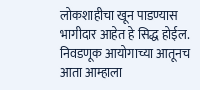लोकशाहीचा खून पाडण्यास भागीदार आहेत हे सिद्ध होईल. निवडणूक आयोगाच्या आतूनच आता आम्हाला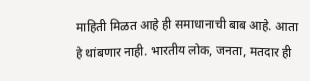माहिती मिळत आहे ही समाधानाची बाब आहे. आता हे थांबणार नाही. भारतीय लोक, जनता, मतदार ही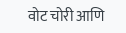वोट चोरी आणि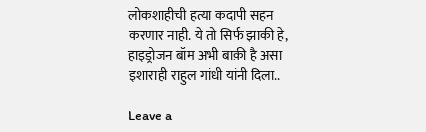लोकशाहीची हत्या कदापी सहन करणार नाही. ये तो सिर्फ झाकी हे, हाइड्रोजन बॉम अभी बाक़ी है असा इशाराही राहुल गांधी यांनी दिला..

Leave a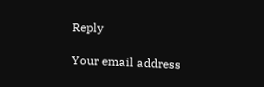Reply

Your email address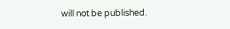will not be published.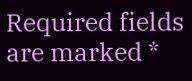Required fields are marked *